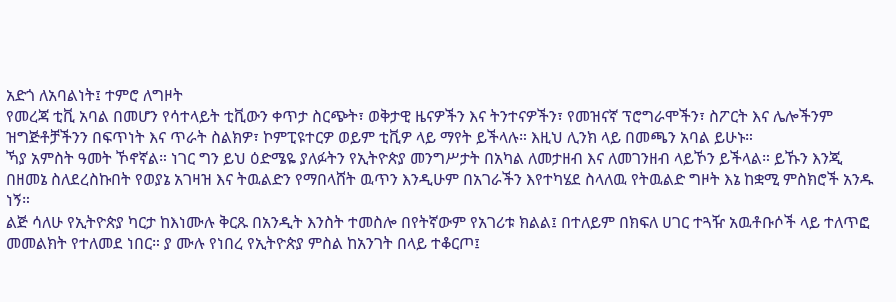አድጎ ለአባልነት፤ ተምሮ ለግዞት
የመረጃ ቲቪ አባል በመሆን የሳተላይት ቲቪውን ቀጥታ ስርጭት፣ ወቅታዊ ዜናዎችን እና ትንተናዎችን፣ የመዝናኛ ፕሮግራሞችን፣ ስፖርት እና ሌሎችንም ዝግጅቶቻችንን በፍጥነት እና ጥራት ስልክዎ፣ ኮምፒዩተርዎ ወይም ቲቪዎ ላይ ማየት ይችላሉ። እዚህ ሊንክ ላይ በመጫን አባል ይሁኑ።
ኻያ አምስት ዓመት ኾኖኛል። ነገር ግን ይህ ዕድሜዬ ያለፉትን የኢትዮጵያ መንግሥታት በአካል ለመታዘብ እና ለመገንዘብ ላይኾን ይችላል። ይኹን እንጂ በዘመኔ ስለደረስኩበት የወያኔ አገዛዝ እና ትዉልድን የማበላሸት ዉጥን እንዲሁም በአገራችን እየተካሄደ ስላለዉ የትዉልድ ግዞት እኔ ከቋሚ ምስክሮች አንዱ ነኝ።
ልጅ ሳለሁ የኢትዮጵያ ካርታ ከእነሙሉ ቅርጹ በአንዲት እንስት ተመስሎ በየትኛውም የአገሪቱ ክልል፤ በተለይም በክፍለ ሀገር ተጓዥ አዉቶቡሶች ላይ ተለጥፎ መመልክት የተለመደ ነበር። ያ ሙሉ የነበረ የኢትዮጵያ ምስል ከአንገት በላይ ተቆርጦ፤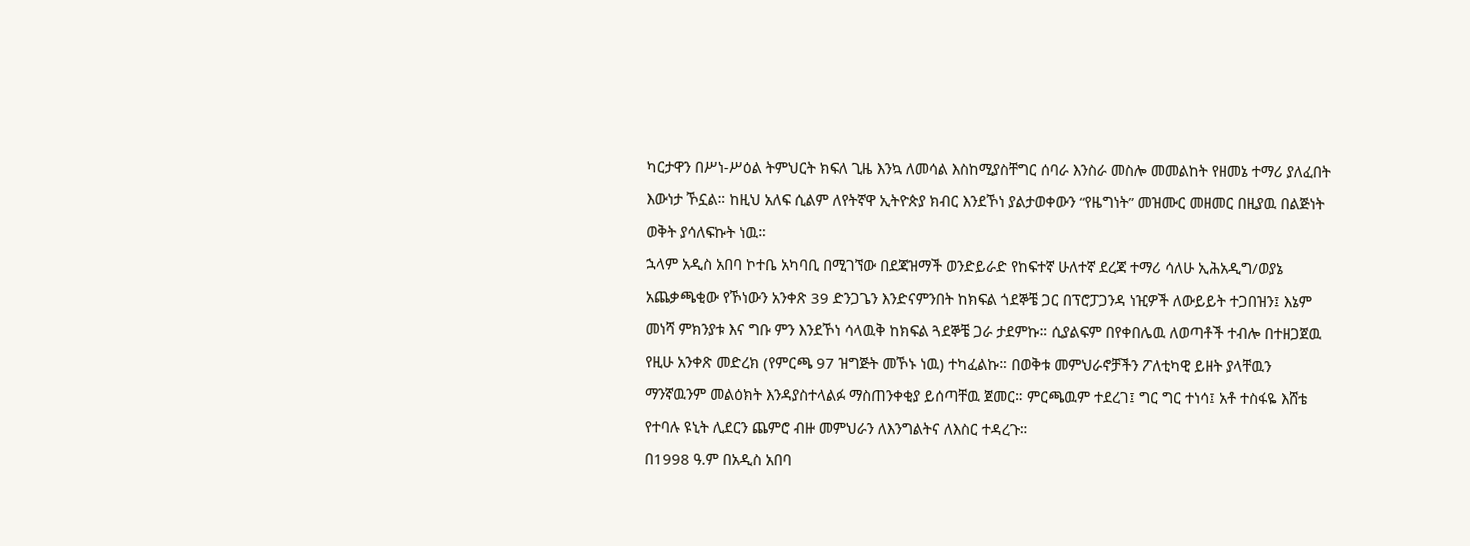ካርታዋን በሥነ-ሥዕል ትምህርት ክፍለ ጊዜ እንኳ ለመሳል እስከሚያስቸግር ሰባራ እንስራ መስሎ መመልከት የዘመኔ ተማሪ ያለፈበት እውነታ ኾኗል። ከዚህ አለፍ ሲልም ለየትኛዋ ኢትዮጵያ ክብር እንደኾነ ያልታወቀውን “የዜግነት” መዝሙር መዘመር በዚያዉ በልጅነት ወቅት ያሳለፍኩት ነዉ።
ኋላም አዲስ አበባ ኮተቤ አካባቢ በሚገኘው በደጃዝማች ወንድይራድ የከፍተኛ ሁለተኛ ደረጃ ተማሪ ሳለሁ ኢሕአዲግ/ወያኔ አጨቃጫቂው የኾነውን አንቀጽ 39 ድንጋጌን እንድናምንበት ከክፍል ጎደኞቼ ጋር በፕሮፓጋንዳ ነዢዎች ለውይይት ተጋበዝን፤ እኔም መነሻ ምክንያቱ እና ግቡ ምን እንደኾነ ሳላዉቅ ከክፍል ጓደኞቼ ጋራ ታደምኩ። ሲያልፍም በየቀበሌዉ ለወጣቶች ተብሎ በተዘጋጀዉ የዚሁ አንቀጽ መድረክ (የምርጫ 97 ዝግጅት መኾኑ ነዉ) ተካፈልኩ። በወቅቱ መምህራኖቻችን ፖለቲካዊ ይዘት ያላቸዉን ማንኛዉንም መልዕክት እንዳያስተላልፉ ማስጠንቀቂያ ይሰጣቸዉ ጀመር። ምርጫዉም ተደረገ፤ ግር ግር ተነሳ፤ አቶ ተስፋዬ እሸቴ የተባሉ ዩኒት ሊደርን ጨምሮ ብዙ መምህራን ለእንግልትና ለእስር ተዳረጉ።
በ1998 ዓ.ም በአዲስ አበባ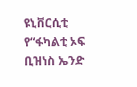ዩኒቨርሲቲ የ“ፋካልቲ ኦፍ ቢዝነስ ኤንድ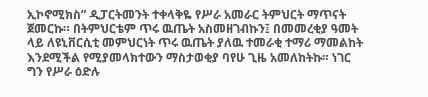ኢኮኖሚክስ” ዲፓርትመንት ተቀላቅዬ የሥራ አመራር ትምህርት ማጥናት ጀመርኩ። በትምህርቴም ጥሩ ዉጤት አስመዘገብኩን፤ በመመረቂያ ዓመት ላይ ለዩኒቨርሲቲ መምህርነት ጥሩ ዉጤት ያለዉ ተመራቂ ተማሪ ማመልከት እንደሚችል የሚያመላክተውን ማስታወቂያ ባየሁ ጊዜ አመለከትኩ። ነገር ግን የሥራ ዕድሉ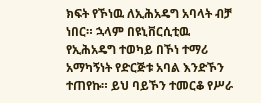ክፍት የኾነዉ ለኢሕአዴግ አባላት ብቻ ነበር። ኋላም በዩኒቨርሲቲዉ የኢሕአዴግ ተወካይ በኾነ ተማሪ አማካኝነት የድርጅቱ አባል እንድኾን ተጠየኩ። ይህ ባይኾን ተመርቆ የሥራ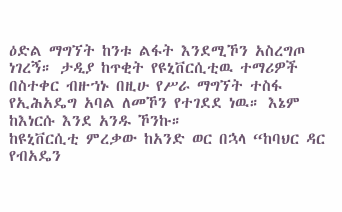ዕድል ማግኘት ከንቱ ልፋት እንደሚኾን አስረግጦ ነገረኝ። ታዲያ ከጥቂት የዩኒቨርሲቲዉ ተማሪዎች በስተቀር ብዙኀኑ በዚሁ የሥራ ማግኘት ተስፋ የኢሕአዴግ አባል ለመኾን የተገደደ ነዉ። እኔም ከእነርሱ እንደ አንዱ ኾንኩ።
ከዩኒቨርሲቲ ምረቃው ከአንድ ወር በኋላ “ከባህር ዳር የብአዴን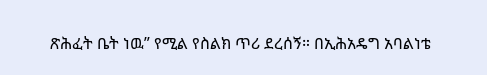ጽሕፈት ቤት ነዉ” የሚል የስልክ ጥሪ ደረሰኝ። በኢሕአዴግ አባልነቴ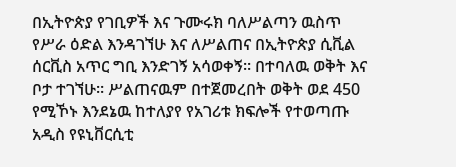በኢትዮጵያ የገቢዎች እና ጉሙሩክ ባለሥልጣን ዉስጥ የሥራ ዕድል እንዳገኘሁ እና ለሥልጠና በኢትዮጵያ ሲቪል ሰርቪስ አጥር ግቢ እንድገኝ አሳወቀኝ። በተባለዉ ወቅት እና ቦታ ተገኘሁ። ሥልጠናዉም በተጀመረበት ወቅት ወደ 450 የሚኾኑ እንደኔዉ ከተለያየ የአገሪቱ ክፍሎች የተወጣጡ አዲስ የዩኒቨርሲቲ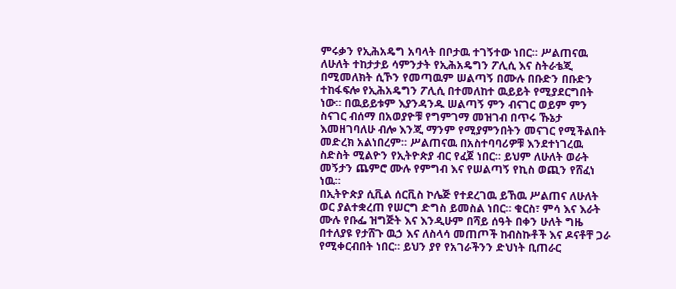ምሩቃን የኢሕአዴግ አባላት በቦታዉ ተገኝተው ነበር። ሥልጠናዉ ለሁለት ተከታታይ ሳምንታት የኢሕአዴግን ፖሊሲ እና ስትራቴጂ በሚመለክት ሲኾን የመጣዉም ሠልጣኝ በሙሉ በቡድን በቡድን ተከፋፍሎ የኢሕአዴግን ፖሊሲ በተመለከተ ዉይይት የሚያደርግበት ነው። በዉይይቱም እያንዳንዱ ሠልጣኝ ምን ብናገር ወይም ምን ስናገር ብሰማ በአወያዮቹ የግምገማ መዝገብ በጥሩ ኹኔታ እመዘገባለሁ ብሎ እንጂ ማንም የሚያምንበትን መናገር የሚችልበት መድረክ አልነበረም። ሥልጠናዉ በአስተባባሪዎቹ እንደተነገረዉ ስድስት ሚልዮን የኢትዮጵያ ብር የፈጀ ነበር። ይህም ለሁለት ወራት መኝታን ጨምሮ ሙሉ የምግብ እና የሠልጣኝ የኪስ ወጪን የሸፈነ ነዉ።
በኢትዮጵያ ሲቪል ሰርቪስ ኮሌጅ የተደረገዉ ይኸዉ ሥልጠና ለሁለት ወር ያልተቋረጠ የሠርግ ድግስ ይመስል ነበር። ቁርስ፣ ምሳ እና እራት ሙሉ የቡፌ ዝግጅት እና እንዲሁም በሻይ ሰዓት በቀን ሁለት ግዜ በተለያዩ የታሸጉ ዉኃ እና ለስላሳ መጠጦች ከብስኩቶች እና ዶናቶቸ ጋራ የሚቀርብበት ነበር። ይህን ያየ የአገራችንን ድህነት ቢጠራር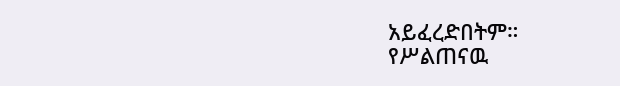አይፈረድበትም።
የሥልጠናዉ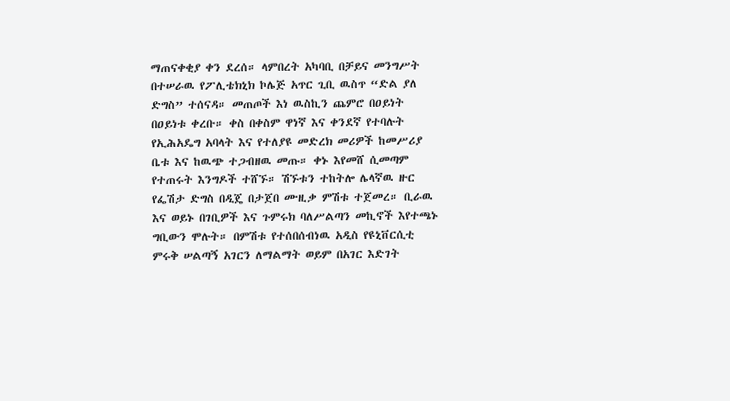ማጠናቀቂያ ቀን ደረሰ። ላምበረት አካባቢ በቻይና መንግሥት በተሠራዉ የፖሊቴክኒክ ኮሌጅ አጥር ጊቢ ዉስጥ “ድል ያለ ድግስ” ተሰናዳ። መጠጦች እነ ዉስኪን ጨምሮ በዐይነት በዐይነቱ ቀረቡ። ቀስ በቀስም ዋነኛ እና ቀንደኛ የተባሉት የኢሕአዴግ አባላት እና የተለያዩ መድረክ መሪዎች ከመሥሪያ ቤቱ እና ከዉጭ ተጋብዘዉ መጡ። ቀኑ እየመሸ ሲመጣም የተጠሩት እንግዶች ተሸኙ። ሽኙቱን ተከትሎ ሌላኛዉ ዙር የፌሽታ ድግስ በዲጄ በታጀበ ሙዚቃ ምሽቱ ተጀመረ። ቢራዉ እና ወይኑ በገቢዎች እና ጉምሩክ ባለሥልጣን መኪኖች እየተጫኑ ግቢውን ሞሉት። በምሽቱ የተሰበሰብነዉ አዲስ የዩኒቨርሲቲ ምሩቅ ሠልጣኝ አገርን ለማልማት ወይም በአገር እድገት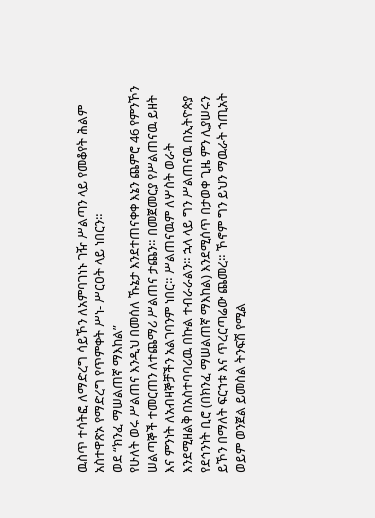ዉስጥ ተሳትፎ ለማድረግ ሳይኾን ለአምባገነኑ ገዥ ሥልጣን ላይ የመቆየት ሕልም አስተዋጽኦ የማድረግ የጥምቀት ሥነ- ሥርዐት ላይ ነበርን።
ወደ “ክንፈ ማሠልጠኛ ማእከል”
የሁለት ወሩ ሥልጠና እንዲህ በመሰለ ኹኔታ እንደተጠናቀቀ እኔን ጨምሮ 46 የምንኾን ሠልጣኞች ተመርጠን ለተጨማሪ ሥልጠና ታጨን። በመጀመርያ የሥልጠናዉ ይዘት እና ምንነት ለአብዛኞቻችን አልገባንም ነበር። ሥልጠናዉም ለሦስት ወራት እንደሚዘልቅ በአስተባባሪዉ በኩል ተብራራልን። ኋላ ላይ ግን ሥልጠናዉ በኢትዮጵያ የደኅንነት ቢሮ (በክንፈ ማሠልጠኛ ማእከል) እንደሚሰጥ በታወቀ ጊዜ ምን ሊያሠሩን ይኾን በማለት ፍርኀቱ እና ጥረርጣሬው ጨመረ። ኾኖም ግን ይህን ማዉራት ኀጢአት ወይም ወንጀል ይመስል ትንፍሽ የሚል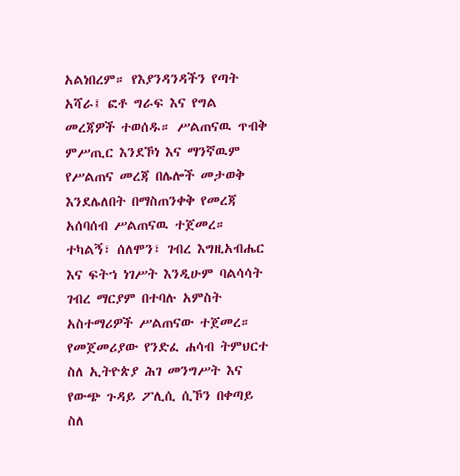አልነበረም። የእያንዳንዳችን የጣት አሻራ፤ ፎቶ ግራፍ እና የግል መረጃዎች ተወሰዱ። ሥልጠናዉ ጥብቅ ምሥጢር እንደኾነ እና ማንኛዉም የሥልጠና መረጃ በሌሎች መታወቅ እንደሌለበት በማስጠንቀቅ የመረጃ አሰባሰብ ሥልጠናዉ ተጀመረ። ተካልኝ፣ ሰለሞን፣ ገብረ እግዚአብሔር እና ፍትኀ ነገሥት እንዲሁም ባልሳሳት ገብረ ማርያም በተባሉ አምስት አስተማሪዎች ሥልጠናው ተጀመረ።
የመጀመሪያው የንድፈ ሐሳብ ትምህርተ ስለ ኢትዮጵያ ሕገ መንግሥት እና የውጭ ጉዳይ ፖሊሲ ሲኾን በቀጣይ ስለ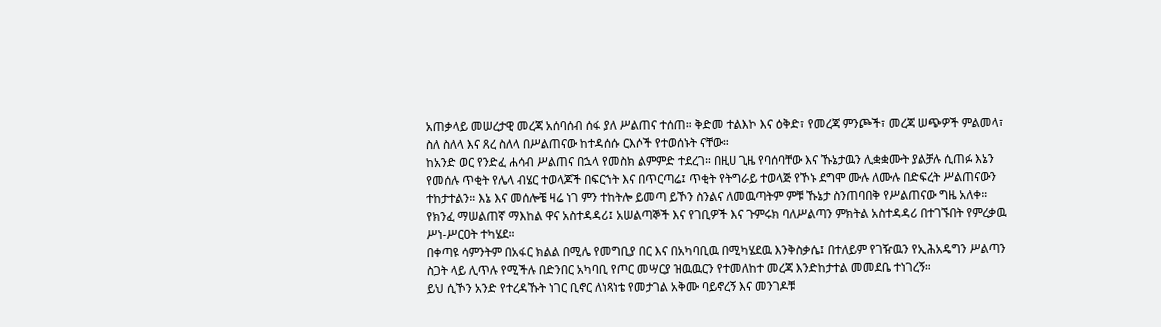አጠቃላይ መሠረታዊ መረጃ አሰባሰብ ሰፋ ያለ ሥልጠና ተሰጠ። ቅድመ ተልእኮ እና ዕቅድ፣ የመረጃ ምንጮች፣ መረጃ ሠጭዎች ምልመላ፣ ስለ ስለላ እና ጸረ ስለላ በሥልጠናው ከተዳሰሱ ርእሶች የተወሰኑት ናቸው።
ከአንድ ወር የንድፈ ሐሳብ ሥልጠና በኋላ የመስክ ልምምድ ተደረገ። በዚሀ ጊዜ የባሰባቸው እና ኹኔታዉን ሊቋቋሙት ያልቻሉ ሲጠፉ እኔን የመሰሉ ጥቂት የሌላ ብሄር ተወላጆች በፍርኀት እና በጥርጣሬ፤ ጥቂት የትግራይ ተወላጅ የኾኑ ደግሞ ሙሉ ለሙሉ በድፍረት ሥልጠናውን ተከታተልን። እኔ እና መሰሎቼ ዛሬ ነገ ምን ተከትሎ ይመጣ ይኾን ስንልና ለመዉጣትም ምቹ ኹኔታ ስንጠባበቅ የሥልጠናው ግዜ አለቀ። የክንፈ ማሠልጠኛ ማእከል ዋና አስተዳዳሪ፤ አሠልጣኞች እና የገቢዎች እና ጉምሩክ ባለሥልጣን ምክትል አስተዳዳሪ በተገኙበት የምረቃዉ ሥነ-ሥርዐት ተካሄደ።
በቀጣዩ ሳምንትም በአፋር ክልል በሚሌ የመግቢያ በር እና በአካባቢዉ በሚካሄደዉ እንቅስቃሴ፤ በተለይም የገዥዉን የኢሕአዴግን ሥልጣን ስጋት ላይ ሊጥሉ የሚችሉ በድንበር አካባቢ የጦር መሣርያ ዝዉዉርን የተመለከተ መረጃ እንድከታተል መመደቤ ተነገረኝ።
ይህ ሲኾን አንድ የተረዳኹት ነገር ቢኖር ለነጻነቴ የመታገል አቅሙ ባይኖረኝ እና መንገዶቹ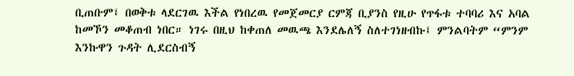ቢጠቡም፤ በወቅቱ ላደርገዉ እችል የነበረዉ የመጀመርያ ርምጃ ቢያንስ የዚሁ የጥፋቱ ተባባሪ እና አባል ከመኾን መቆጠብ ነበር። ነገሩ በዚህ ከቀጠለ መዉጫ እንደሌለኝ ስለተገነዘብኩ፤ ምንልባትም “ምንም እንኩዋን ጉዳት ሊደርስብኝ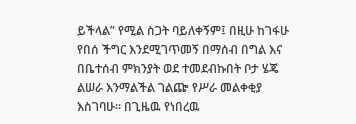ይችላል” የሚል ስጋት ባይለቀኝም፤ በዚሁ ከገፋሁ የበሰ ችግር እንደሚገጥመኝ በማሰብ በግል እና በቤተሰብ ምክንያት ወደ ተመደብኩበት ቦታ ሄጄ ልሠራ እንማልችል ገልጬ የሥራ መልቀቂያ እስገባሁ። በጊዜዉ የነበረዉ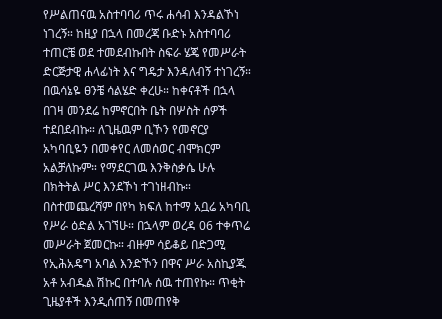የሥልጠናዉ አስተባባሪ ጥሩ ሐሳብ እንዳልኾነ ነገረኝ። ከዚያ በኋላ በመረጃ ቡድኑ አስተባባሪ ተጠርቼ ወደ ተመደብኩበት ስፍራ ሄጄ የመሥራት ድርጅታዊ ሐላፊነት እና ግዴታ እንዳለብኝ ተነገረኝ።
በዉሳኔዬ ፀንቼ ሳልሄድ ቀረሁ። ከቀናቶች በኋላ በገዛ መንደሬ ከምኖርበት ቤት በሦስት ሰዎች ተደበደብኩ። ለጊዜዉም ቢኾን የመኖርያ አካባቢዬን በመቀየር ለመሰወር ብሞክርም አልቻለኩም። የማደርገዉ እንቅስቃሴ ሁሉ በክትትል ሥር እንደኾነ ተገነዘብኩ። በስተመጨረሻም በየካ ክፍለ ከተማ አቧሬ አካባቢ የሥራ ዕድል አገኘሁ። በኋላም ወረዳ 06 ተቀጥሬ መሥራት ጀመርኩ። ብዙም ሳይቆይ በድጋሚ የኢሕአዴግ አባል እንድኾን በዋና ሥራ አስኪያጁ አቶ አብዱል ሽኩር በተባሉ ሰዉ ተጠየኩ። ጥቂት ጊዜያቶች እንዲሰጠኝ በመጠየቅ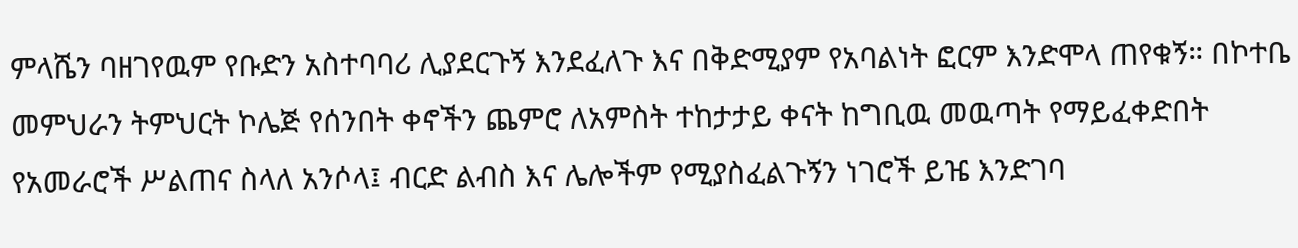ምላሼን ባዘገየዉም የቡድን አስተባባሪ ሊያደርጉኝ እንደፈለጉ እና በቅድሚያም የአባልነት ፎርም እንድሞላ ጠየቁኝ። በኮተቤ መምህራን ትምህርት ኮሌጅ የሰንበት ቀኖችን ጨምሮ ለአምስት ተከታታይ ቀናት ከግቢዉ መዉጣት የማይፈቀድበት የአመራሮች ሥልጠና ስላለ አንሶላ፤ ብርድ ልብስ እና ሌሎችም የሚያስፈልጉኝን ነገሮች ይዤ እንድገባ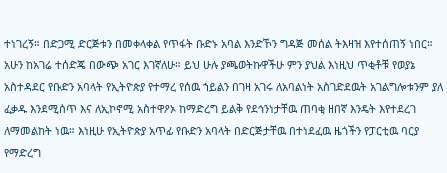ተነገረኝ። በድጋሚ ድርጅቱን በመቀላቀል የጥፋት ቡድኑ አባል እንድኾን ግዳጅ መሰል ትእዛዝ እየተሰጠኝ ነበር።
አሁን ከአገሬ ተሰድጄ በውጭ አገር እገኛለሁ። ይህ ሁሉ ያጫወትኩዋችሁ ምን ያህል እነዚህ ጥቂቶቹ የወያኔ አስተዳደር የቡድን አባላት የኢትዮጵያ የተማረ የሰዉ ኀይልን በገዛ አገሩ ለአባልነት አስገድደዉት አገልግሎቱንም ያለ ፈቃዱ እንደሚሰጥ እና ለኢኮኖሚ አስተዋዖኦ ከማድረግ ይልቅ የደኅንነታቸዉ ጠባቂ ዘበኛ እንዴት እየተደረገ ለማመልከት ነዉ። እነዚሁ የኢትዮጵያ አጥፊ የቡድን አባላት በድርጅታቸዉ በተነደፈዉ ዜጎችን የፓርቲዉ ባርያ የማድረግ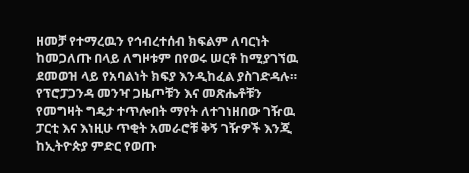ዘመቻ የተማረዉን የኅብረተሰብ ክፍልም ለባርነት ከመጋለጡ በላይ ለግዞቱም በየወሩ ሠርቶ ከሚያገኘዉ ደመወዝ ላይ የአባልነት ክፍያ እንዲከፈል ያስገድዳሉ። የፕሮፓጋንዳ መንዣ ጋዜጦቹን እና መጽሔቶቹን የመግዛት ግዴታ ተጥሎበት ማየት ለተገነዘበው ገዥዉ ፓርቲ እና እነዚሁ ጥቂት አመራሮቹ ቅኝ ገዥዎች እንጂ ከኢትዮጵያ ምድር የወጡ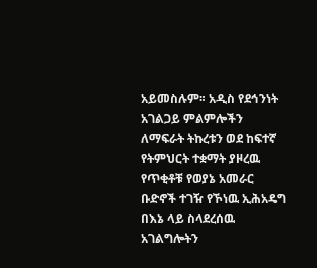አይመስሉም። አዲስ የደኅንነት አገልጋይ ምልምሎችን ለማፍራት ትኩረቱን ወደ ከፍተኛ የትምህርት ተቋማት ያዞረዉ የጥቂቶቹ የወያኔ አመራር ቡድኖች ተገዥ የኾነዉ ኢሕአዴግ በእኔ ላይ ስላደረሰዉ አገልግሎትን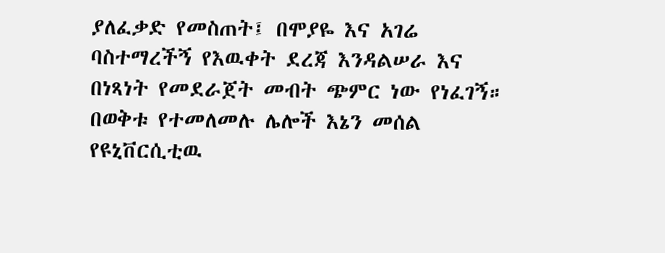ያለፈቃድ የመስጠት፤ በሞያዬ እና አገሬ ባስተማረችኝ የእዉቀት ደረጃ እንዳልሠራ እና በነጻነት የመደራጀት መብት ጭምር ነው የነፈገኝ። በወቅቱ የተመለመሉ ሌሎች እኔን መሰል የዩኒቨርሲቲዉ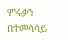ምሩቃን በተመሳሳይ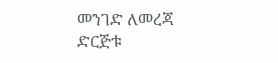መንገድ ለመረጃ ድርጅቱ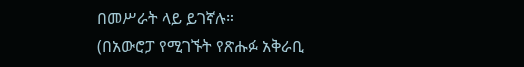በመሥራት ላይ ይገኛሉ።
(በአውሮፓ የሚገኙት የጽሑፉ አቅራቢ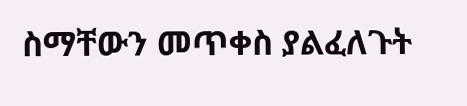ስማቸውን መጥቀስ ያልፈለጉት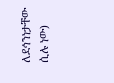ለደኅንነታቸው ሲሉ ነው)